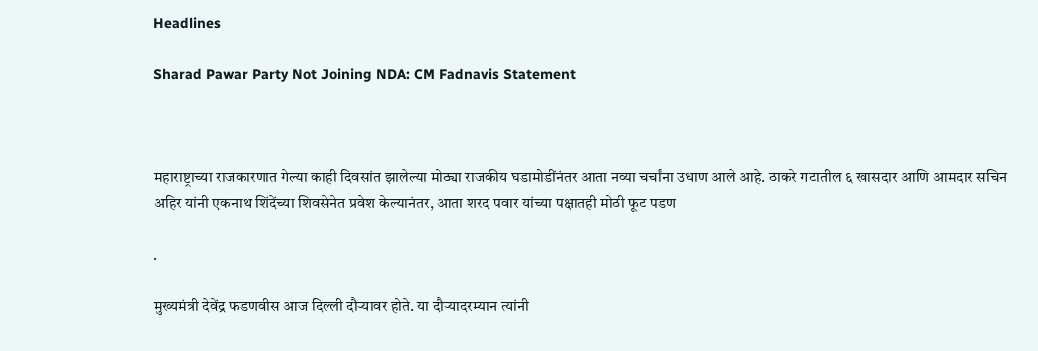Headlines

Sharad Pawar Party Not Joining NDA: CM Fadnavis Statement



महाराष्ट्राच्या राजकारणात गेल्या काही दिवसांत झालेल्या मोठ्या राजकीय घडामोडींनंतर आता नव्या चर्चांना उधाण आले आहे. ठाकरे गटातील ६ खासदार आणि आमदार सचिन अहिर यांनी एकनाथ शिंदेंच्या शिवसेनेत प्रवेश केल्यानंतर, आता शरद पवार यांच्या पक्षातही मोठी फूट पडण

.

मुख्यमंत्री देवेंद्र फडणवीस आज दिल्ली दौऱ्यावर होते. या दौऱ्यादरम्यान त्यांनी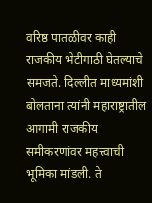वरिष्ठ पातळीवर काही राजकीय भेटीगाठी घेतल्याचे समजते. दिल्लीत माध्यमांशी बोलताना त्यांनी महाराष्ट्रातील आगामी राजकीय समीकरणांवर महत्त्वाची भूमिका मांडली. ते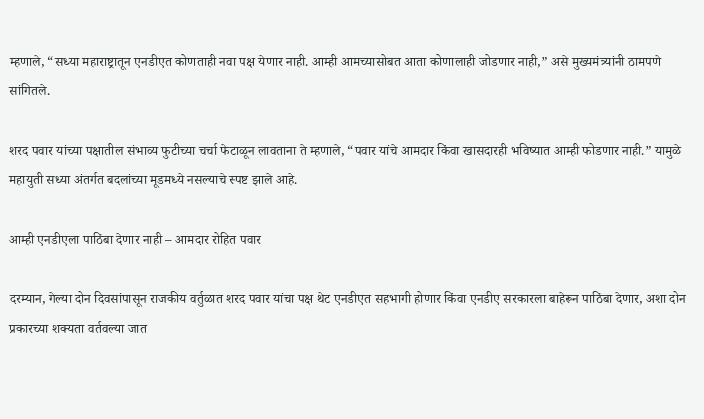म्हणाले, “सध्या महाराष्ट्रातून एनडीएत कोणताही नवा पक्ष येणार नाही. आम्ही आमच्यासोबत आता कोणालाही जोडणार नाही,” असे मुख्यमंत्र्यांनी ठामपणे सांगितले.

शरद पवार यांच्या पक्षातील संभाव्य फुटीच्या चर्चा फेटाळून लावताना ते म्हणाले, “पवार यांचे आमदार किंवा खासदारही भविष्यात आम्ही फोडणार नाही.” यामुळे महायुती सध्या अंतर्गत बदलांच्या मूडमध्ये नसल्याचे स्पष्ट झाले आहे.

आम्ही एनडीएला पाठिंबा देणार नाही – आमदार रोहित पवार

दरम्यान, गेल्या दोन दिवसांपासून राजकीय वर्तुळात शरद पवार यांचा पक्ष थेट एनडीएत सहभागी होणार किंवा एनडीए सरकारला बाहेरून पाठिंबा देणार, अशा दोन प्रकारच्या शक्यता वर्तवल्या जात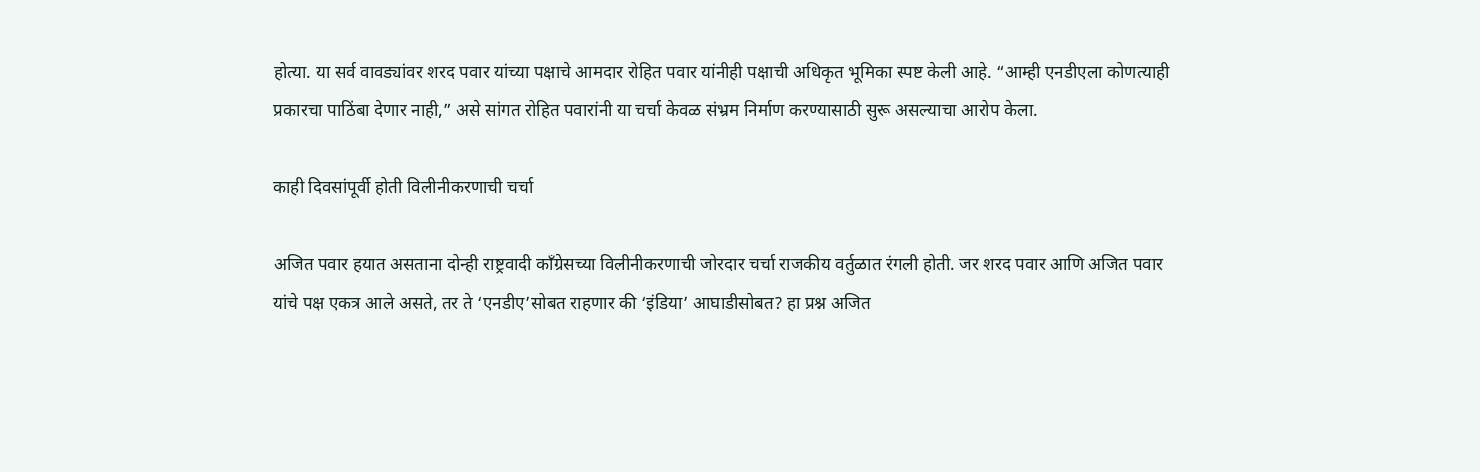होत्या. या सर्व वावड्यांवर शरद पवार यांच्या पक्षाचे आमदार रोहित पवार यांनीही पक्षाची अधिकृत भूमिका स्पष्ट केली आहे. “आम्ही एनडीएला कोणत्याही प्रकारचा पाठिंबा देणार नाही,” असे सांगत रोहित पवारांनी या चर्चा केवळ संभ्रम निर्माण करण्यासाठी सुरू असल्याचा आरोप केला.

काही दिवसांपूर्वी होती विलीनीकरणाची चर्चा

अजित पवार हयात असताना दोन्ही राष्ट्रवादी काँग्रेसच्या विलीनीकरणाची जोरदार चर्चा राजकीय वर्तुळात रंगली होती. जर शरद पवार आणि अजित पवार यांचे पक्ष एकत्र आले असते, तर ते ‘एनडीए’सोबत राहणार की ‘इंडिया’ आघाडीसोबत? हा प्रश्न अजित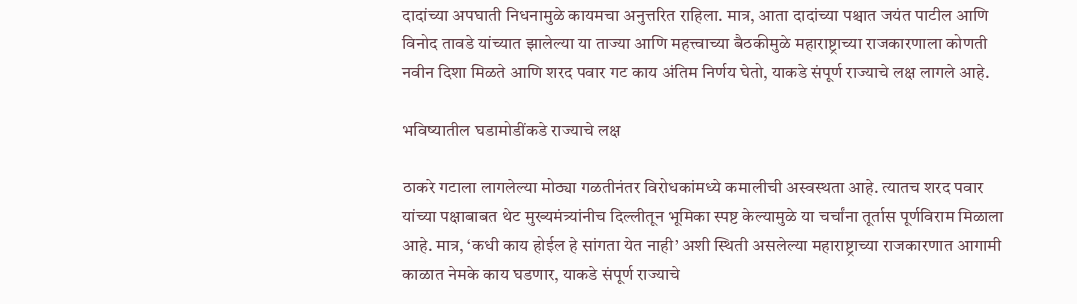दादांच्या अपघाती निधनामुळे कायमचा अनुत्तरित राहिला. मात्र, आता दादांच्या पश्चात जयंत पाटील आणि विनोद तावडे यांच्यात झालेल्या या ताज्या आणि महत्त्वाच्या बैठकीमुळे महाराष्ट्राच्या राजकारणाला कोणती नवीन दिशा मिळते आणि शरद पवार गट काय अंतिम निर्णय घेतो, याकडे संपूर्ण राज्याचे लक्ष लागले आहे.

भविष्यातील घडामोडींकडे राज्याचे लक्ष

ठाकरे गटाला लागलेल्या मोठ्या गळतीनंतर विरोधकांमध्ये कमालीची अस्वस्थता आहे. त्यातच शरद पवार यांच्या पक्षाबाबत थेट मुख्यमंत्र्यांनीच दिल्लीतून भूमिका स्पष्ट केल्यामुळे या चर्चांना तूर्तास पूर्णविराम मिळाला आहे. मात्र, ‘कधी काय होईल हे सांगता येत नाही’ अशी स्थिती असलेल्या महाराष्ट्राच्या राजकारणात आगामी काळात नेमके काय घडणार, याकडे संपूर्ण राज्याचे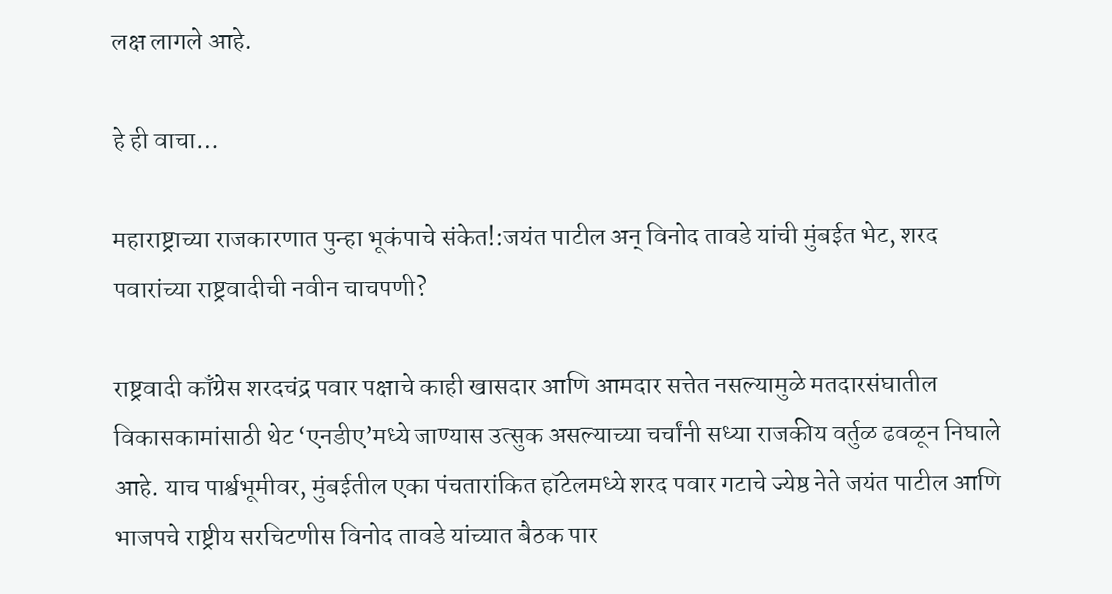लक्ष लागले आहे.

हे ही वाचा…

महाराष्ट्राच्या राजकारणात पुन्हा भूकंपाचे संकेत!:जयंत पाटील अन् विनोद तावडे यांची मुंबईत भेट, शरद पवारांच्या राष्ट्रवादीची नवीन चाचपणी?

राष्ट्रवादी काँग्रेस शरदचंद्र पवार पक्षाचे काही खासदार आणि आमदार सत्तेत नसल्यामुळे मतदारसंघातील विकासकामांसाठी थेट ‘एनडीए’मध्ये जाण्यास उत्सुक असल्याच्या चर्चांनी सध्या राजकीय वर्तुळ ढवळून निघाले आहे. याच पार्श्वभूमीवर, मुंबईतील एका पंचतारांकित हॉटेलमध्ये शरद पवार गटाचे ज्येष्ठ नेते जयंत पाटील आणि भाजपचे राष्ट्रीय सरचिटणीस विनोद तावडे यांच्यात बैठक पार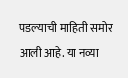पडल्याची माहिती समोर आली आहे. या नव्या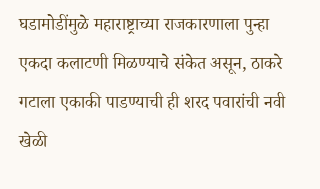घडामोडींमुळे महाराष्ट्राच्या राजकारणाला पुन्हा एकदा कलाटणी मिळण्याचे संकेत असून, ठाकरे गटाला एकाकी पाडण्याची ही शरद पवारांची नवी खेळी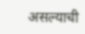असल्याची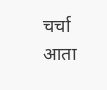चर्चा आता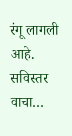रंगू लागली आहे. सविस्तर वाचा…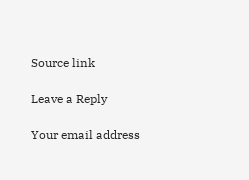Source link

Leave a Reply

Your email address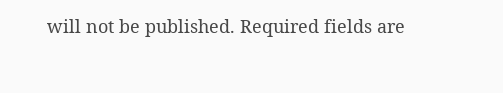will not be published. Required fields are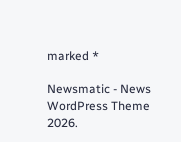marked *

Newsmatic - News WordPress Theme 2026.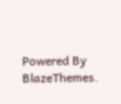Powered By BlazeThemes.